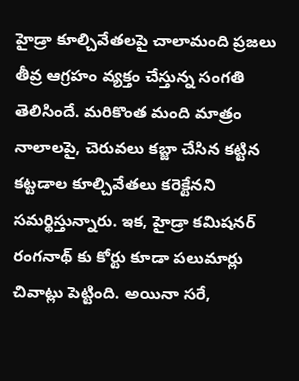హైడ్రా కూల్చివేతలపై చాలామంది ప్రజలు తీవ్ర ఆగ్రహం వ్యక్తం చేస్తున్న సంగతి తెలిసిందే. మరికొంత మంది మాత్రం నాలాలపై, చెరువలు కబ్జా చేసిన కట్టిన కట్టడాల కూల్చివేతలు కరెక్టేనని సమర్థిస్తున్నారు. ఇక, హైడ్రా కమిషనర్ రంగనాథ్ కు కోర్టు కూడా పలుమార్లు చివాట్లు పెట్టింది. అయినా సరే,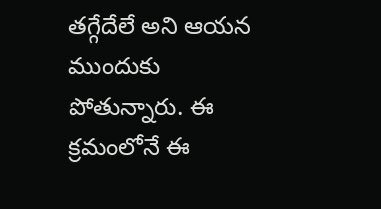తగ్గేదేలే అని ఆయన ముందుకు పోతున్నారు. ఈ క్రమంలోనే ఈ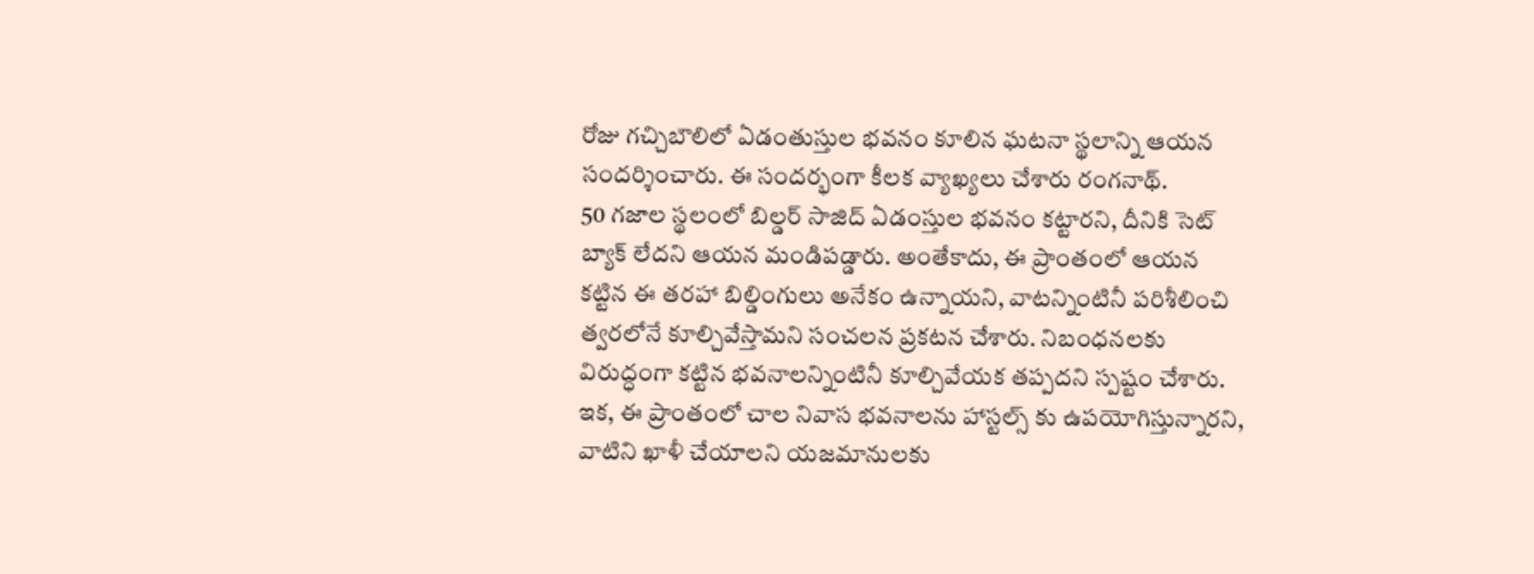రోజు గచ్చిబౌలిలో ఏడంతుస్తుల భవనం కూలిన ఘటనా స్థలాన్ని ఆయన సందర్శించారు. ఈ సందర్భంగా కీలక వ్యాఖ్యలు చేశారు రంగనాథ్.
50 గజాల స్థలంలో బిల్డర్ సాజిద్ ఏడంస్తుల భవనం కట్టారని, దీనికి సెట్ బ్యాక్ లేదని ఆయన మండిపడ్డారు. అంతేకాదు, ఈ ప్రాంతంలో ఆయన కట్టిన ఈ తరహా బిల్డింగులు అనేకం ఉన్నాయని, వాటన్నింటినీ పరిశీలించి త్వరలోనే కూల్చివేస్తామని సంచలన ప్రకటన చేశారు. నిబంధనలకు విరుద్ధంగా కట్టిన భవనాలన్నింటినీ కూల్చివేయక తప్పదని స్పష్టం చేశారు.
ఇక, ఈ ప్రాంతంలో చాల నివాస భవనాలను హాస్టల్స్ కు ఉపయోగిస్తున్నారని, వాటిని ఖాళీ చేయాలని యజమానులకు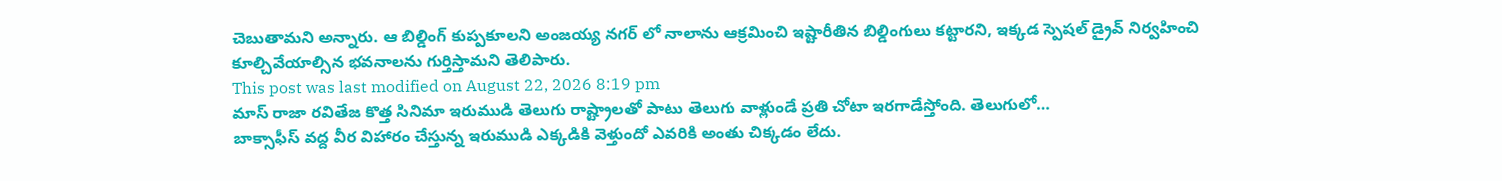చెబుతామని అన్నారు. ఆ బిల్డింగ్ కుప్పకూలని అంజయ్య నగర్ లో నాలాను ఆక్రమించి ఇష్టారీతిన బిల్డింగులు కట్టారని, ఇక్కడ స్పెషల్ డ్రైవ్ నిర్వహించి కూల్చివేయాల్సిన భవనాలను గుర్తిస్తామని తెలిపారు.
This post was last modified on August 22, 2026 8:19 pm
మాస్ రాజా రవితేజ కొత్త సినిమా ఇరుముడి తెలుగు రాష్ట్రాలతో పాటు తెలుగు వాళ్లుండే ప్రతి చోటా ఇరగాడేస్తోంది. తెలుగులో…
బాక్సాఫీస్ వద్ద వీర విహారం చేస్తున్న ఇరుముడి ఎక్కడికి వెళ్తుందో ఎవరికి అంతు చిక్కడం లేదు.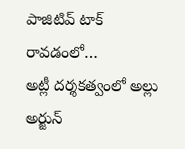పాజిటివ్ టాక్ రావడంలో…
అట్లీ దర్శకత్వంలో అల్లు అర్జున్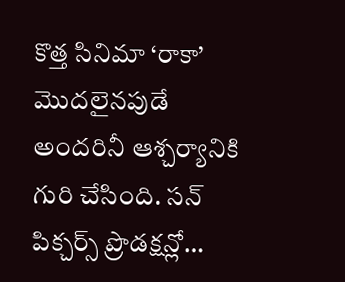కొత్త సినిమా ‘రాకా’ మొదలైనపుడే అందరినీ ఆశ్చర్యానికి గురి చేసింది. సన్ పిక్చర్స్ ప్రొడక్షన్లో…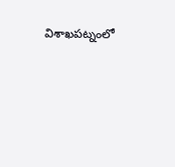విశాఖపట్నంలో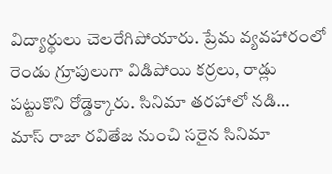విద్యార్థులు చెలరేగిపోయారు. ప్రేమ వ్యవహారంలో రెండు గ్రూపులుగా విడిపోయి కర్రలు, రాడ్లు పట్టుకొని రోడ్డెక్కారు. సినిమా తరహాలో నడి…
మాస్ రాజా రవితేజ నుంచి సరైన సినిమా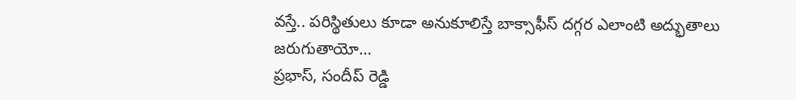వస్తే.. పరిస్థితులు కూడా అనుకూలిస్తే బాక్సాఫీస్ దగ్గర ఎలాంటి అద్భుతాలు జరుగుతాయో…
ప్రభాస్, సందీప్ రెడ్డి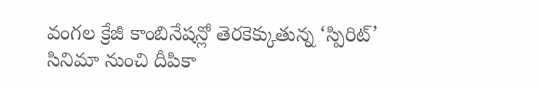వంగల క్రేజీ కాంబినేషన్లో తెరకెక్కుతున్న ‘స్పిరిట్’ సినిమా నుంచి దీపికా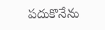పదుకొనేను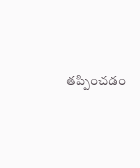తప్పించడం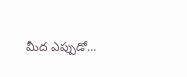మీద ఎప్పుడో…